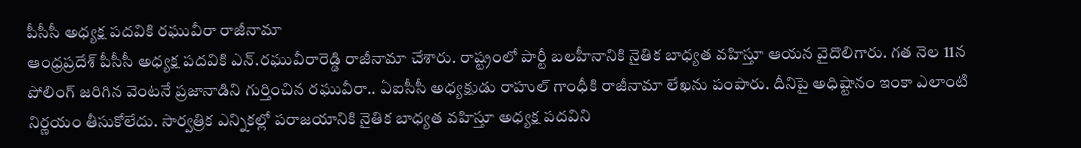పీసీసీ అధ్యక్ష పదవికి రఘువీరా రాజీనామా
ఆంధ్రప్రదేశ్ పీసీసీ అధ్యక్ష పదవికి ఎన్.రఘువీరారెడ్డి రాజీనామా చేశారు. రాష్ట్రంలో పార్టీ బలహీనానికి నైతిక బాధ్యత వహిస్తూ ఆయన వైదొలిగారు. గత నెల 11న పోలింగ్ జరిగిన వెంటనే ప్రజానాడిని గుర్తించిన రఘువీరా.. ఏఐసీసీ అధ్యక్షుడు రాహుల్ గాంధీకి రాజీనామా లేఖను పంపారు. దీనిపై అధిష్టానం ఇంకా ఎలాంటి నిర్ణయం తీసుకోలేదు. సార్వత్రిక ఎన్నికల్లో పరాజయానికి నైతిక బాధ్యత వహిస్తూ అధ్యక్ష పదవిని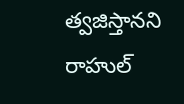త్వజిస్తానని రాహుల్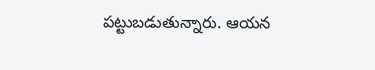పట్టుబడుతున్నారు. ఆయన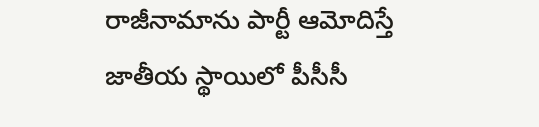రాజీనామాను పార్టీ ఆమోదిస్తే జాతీయ స్థాయిలో పీసీసీ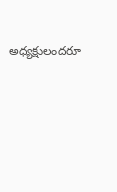అధ్యక్షులందరూ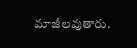మాజీలవుతారు.